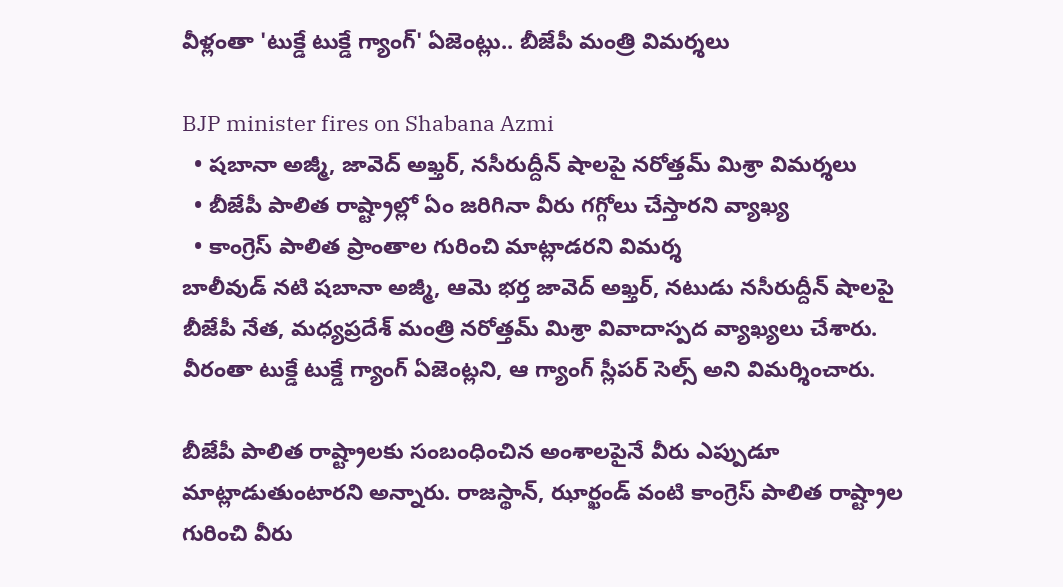వీళ్లంతా 'టుక్డే టుక్డే గ్యాంగ్' ఏజెంట్లు.. బీజేపీ మంత్రి విమర్శలు

BJP minister fires on Shabana Azmi
  • షబానా అజ్మీ, జావెద్ అఖ్తర్, నసీరుద్దీన్ షాలపై నరోత్తమ్ మిశ్రా విమర్శలు
  • బీజేపీ పాలిత రాష్ట్రాల్లో ఏం జరిగినా వీరు గగ్గోలు చేస్తారని వ్యాఖ్య
  • కాంగ్రెస్ పాలిత ప్రాంతాల గురించి మాట్లాడరని విమర్శ
బాలీవుడ్ నటి షబానా అజ్మీ, ఆమె భర్త జావెద్ అఖ్తర్, నటుడు నసీరుద్దీన్ షాలపై బీజేపీ నేత, మధ్యప్రదేశ్ మంత్రి నరోత్తమ్ మిశ్రా వివాదాస్పద వ్యాఖ్యలు చేశారు. వీరంతా టుక్డే టుక్డే గ్యాంగ్ ఏజెంట్లని, ఆ గ్యాంగ్ స్లీపర్ సెల్స్ అని విమర్శించారు.

బీజేపీ పాలిత రాష్ట్రాలకు సంబంధించిన అంశాలపైనే వీరు ఎప్పుడూ మాట్లాడుతుంటారని అన్నారు. రాజస్థాన్, ఝార్ఖండ్ వంటి కాంగ్రెస్ పాలిత రాష్ట్రాల గురించి వీరు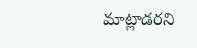మాట్లాడరని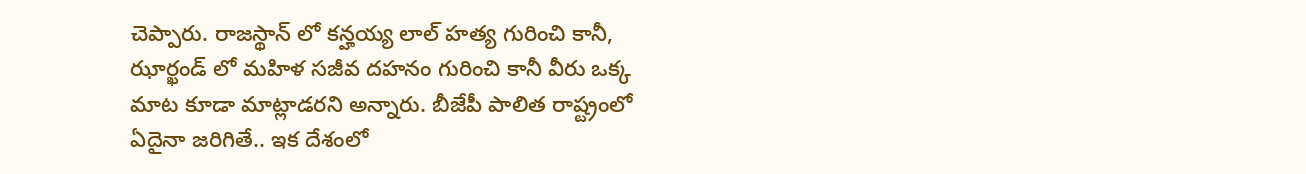చెప్పారు. రాజస్థాన్ లో కన్హయ్య లాల్ హత్య గురించి కానీ, ఝార్ఖండ్ లో మహిళ సజీవ దహనం గురించి కానీ వీరు ఒక్క మాట కూడా మాట్లాడరని అన్నారు. బీజేపీ పాలిత రాష్ట్రంలో ఏదైనా జరిగితే.. ఇక దేశంలో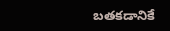బతకడానికే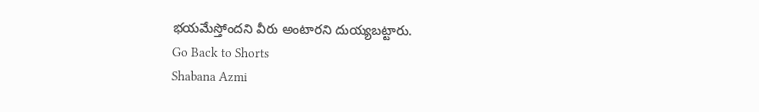భయమేస్తోందని వీరు అంటారని దుయ్యబట్టారు.
Go Back to Shorts
Shabana Azmi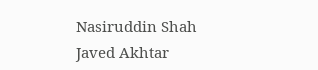Nasiruddin Shah
Javed Akhtar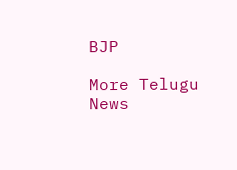BJP

More Telugu News